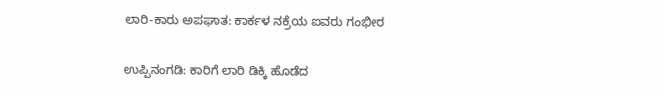ಲಾರಿ-ಕಾರು ಅಪಘಾತ: ಕಾರ್ಕಳ ನಕ್ರೆಯ ಐವರು ಗಂಭೀರ

ಉಪ್ಪಿನಂಗಡಿ: ಕಾರಿಗೆ ಲಾರಿ ಡಿಕ್ಕಿ ಹೊಡೆದ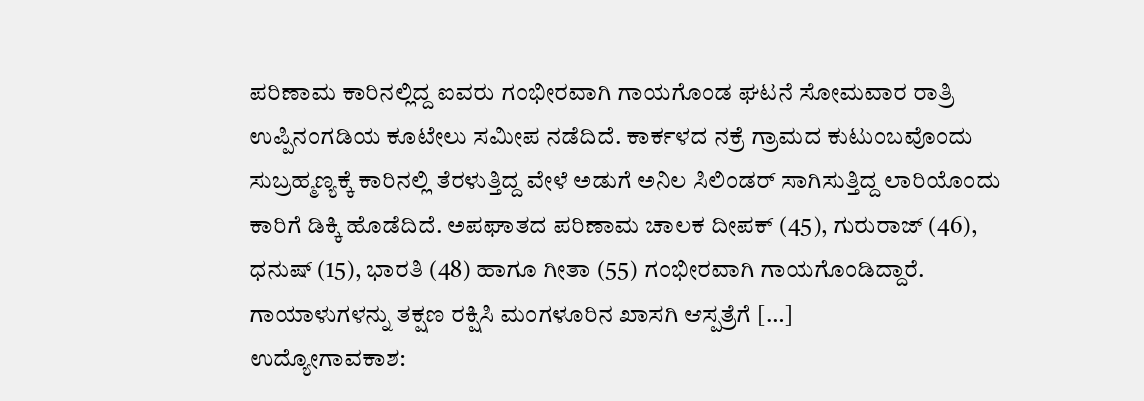ಪರಿಣಾಮ ಕಾರಿನಲ್ಲಿದ್ದ ಐವರು ಗಂಭೀರವಾಗಿ ಗಾಯಗೊಂಡ ಘಟನೆ ಸೋಮವಾರ ರಾತ್ರಿ ಉಪ್ಪಿನಂಗಡಿಯ ಕೂಟೇಲು ಸಮೀಪ ನಡೆದಿದೆ. ಕಾರ್ಕಳದ ನಕ್ರೆ ಗ್ರಾಮದ ಕುಟುಂಬವೊಂದು ಸುಬ್ರಹ್ಮಣ್ಯಕ್ಕೆ ಕಾರಿನಲ್ಲಿ ತೆರಳುತ್ತಿದ್ದ ವೇಳೆ ಅಡುಗೆ ಅನಿಲ ಸಿಲಿಂಡರ್ ಸಾಗಿಸುತ್ತಿದ್ದ ಲಾರಿಯೊಂದು ಕಾರಿಗೆ ಡಿಕ್ಕಿ ಹೊಡೆದಿದೆ. ಅಪಘಾತದ ಪರಿಣಾಮ ಚಾಲಕ ದೀಪಕ್ (45), ಗುರುರಾಜ್ (46), ಧನುಷ್ (15), ಭಾರತಿ (48) ಹಾಗೂ ಗೀತಾ (55) ಗಂಭೀರವಾಗಿ ಗಾಯಗೊಂಡಿದ್ದಾರೆ. ಗಾಯಾಳುಗಳನ್ನು ತಕ್ಷಣ ರಕ್ಷಿಸಿ ಮಂಗಳೂರಿನ ಖಾಸಗಿ ಆಸ್ಪತ್ರೆಗೆ […]
ಉದ್ಯೋಗಾವಕಾಶ: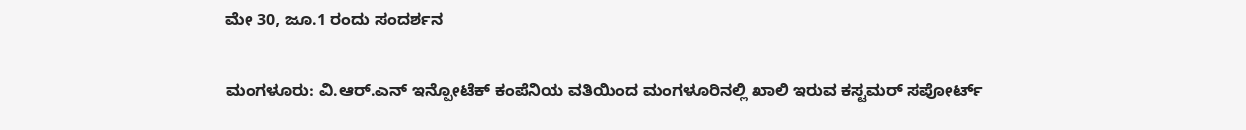ಮೇ 30, ಜೂ.1 ರಂದು ಸಂದರ್ಶನ

ಮಂಗಳೂರು: ವಿ.ಆರ್.ಎನ್ ಇನ್ಪೋಟೆಕ್ ಕಂಪೆನಿಯ ವತಿಯಿಂದ ಮಂಗಳೂರಿನಲ್ಲಿ ಖಾಲಿ ಇರುವ ಕಸ್ಟಮರ್ ಸಪೋರ್ಟ್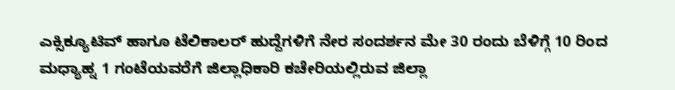ಎಕ್ಸಿಕ್ಯೂಟಿವ್ ಹಾಗೂ ಟೆಲಿಕಾಲರ್ ಹುದ್ದೆಗಳಿಗೆ ನೇರ ಸಂದರ್ಶನ ಮೇ 30 ರಂದು ಬೆಳಿಗ್ಗೆ 10 ರಿಂದ ಮಧ್ಯಾಹ್ನ 1 ಗಂಟೆಯವರೆಗೆ ಜಿಲ್ಲಾಧಿಕಾರಿ ಕಚೇರಿಯಲ್ಲಿರುವ ಜಿಲ್ಲಾ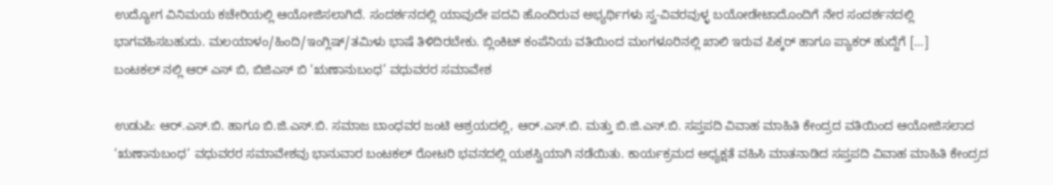ಉದ್ಯೋಗ ವಿನಿಮಯ ಕಚೇರಿಯಲ್ಲಿ ಆಯೋಜಿಸಲಾಗಿದೆ. ಸಂದರ್ಶನದಲ್ಲಿ ಯಾವುದೇ ಪದವಿ ಹೊಂದಿರುವ ಅಭ್ಯರ್ಥಿಗಳು ಸ್ವ-ವಿವರವುಳ್ಳ ಬಯೋಡೇಟಾದೊಂದಿಗೆ ನೇರ ಸಂದರ್ಶನದಲ್ಲಿ ಭಾಗವಹಿಸಬಹುದು. ಮಲಯಾಳಂ/ಹಿಂದಿ/ಇಂಗ್ಲಿಷ್/ತಮಿಳು ಭಾಷೆ ತಿಳಿದಿರಬೇಕು. ಬ್ಲಿಂಕಿಟ್ ಕಂಪೆನಿಯ ವತಿಯಿಂದ ಮಂಗಳೂರಿನಲ್ಲಿ ಖಾಲಿ ಇರುವ ಪಿಕ್ಕರ್ ಹಾಗೂ ಪ್ಯಾಕರ್ ಹುದ್ದೆಗೆ […]
ಬಂಟಕಲ್ ನಲ್ಲಿ ಆರ್ ಎಸ್ ಬಿ, ಬಿಜಿಎಸ್ ಬಿ ‘ಋಣಾನುಬಂಧ’ ವಧುವರರ ಸಮಾವೇಶ

ಉಡುಪಿ: ಆರ್.ಎಸ್.ಬಿ. ಹಾಗೂ ಬಿ.ಜಿ.ಎಸ್.ಬಿ. ಸಮಾಜ ಬಾಂಧವರ ಜಂಟಿ ಆಶ್ರಯದಲ್ಲಿ, ಆರ್.ಎಸ್.ಬಿ. ಮತ್ತು ಬಿ.ಜಿ.ಎಸ್.ಬಿ. ಸಪ್ತಪದಿ ವಿವಾಹ ಮಾಹಿತಿ ಕೇಂದ್ರದ ವತಿಯಿಂದ ಆಯೋಜಿಸಲಾದ ‘ಋಣಾನುಬಂಧ’ ವಧುವರರ ಸಮಾವೇಶವು ಭಾನುವಾರ ಬಂಟಕಲ್ ರೋಟರಿ ಭವನದಲ್ಲಿ ಯಶಸ್ವಿಯಾಗಿ ನಡೆಯಿತು. ಕಾರ್ಯಕ್ರಮದ ಅಧ್ಯಕ್ಷತೆ ವಹಿಸಿ ಮಾತನಾಡಿದ ಸಪ್ತಪದಿ ವಿವಾಹ ಮಾಹಿತಿ ಕೇಂದ್ರದ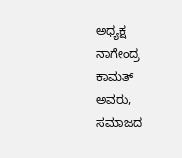ಅಧ್ಯಕ್ಷ ನಾಗೇಂದ್ರ ಕಾಮತ್ ಅವರು, ಸಮಾಜದ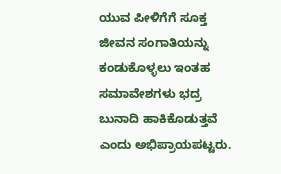ಯುವ ಪೀಳಿಗೆಗೆ ಸೂಕ್ತ ಜೀವನ ಸಂಗಾತಿಯನ್ನು ಕಂಡುಕೊಳ್ಳಲು ಇಂತಹ ಸಮಾವೇಶಗಳು ಭದ್ರ ಬುನಾದಿ ಹಾಕಿಕೊಡುತ್ತವೆ ಎಂದು ಅಭಿಪ್ರಾಯಪಟ್ಟರು.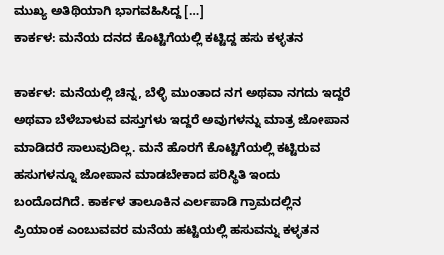ಮುಖ್ಯ ಅತಿಥಿಯಾಗಿ ಭಾಗವಹಿಸಿದ್ದ […]
ಕಾರ್ಕಳ: ಮನೆಯ ದನದ ಕೊಟ್ಟಿಗೆಯಲ್ಲಿ ಕಟ್ಟಿದ್ದ ಹಸು ಕಳ್ಳತನ

ಕಾರ್ಕಳ: ಮನೆಯಲ್ಲಿ ಚಿನ್ನ, ಬೆಳ್ಳಿ ಮುಂತಾದ ನಗ ಅಥವಾ ನಗದು ಇದ್ದರೆ ಅಥವಾ ಬೆಳೆಬಾಳುವ ವಸ್ತುಗಳು ಇದ್ದರೆ ಅವುಗಳನ್ನು ಮಾತ್ರ ಜೋಪಾನ ಮಾಡಿದರೆ ಸಾಲುವುದಿಲ್ಲ. ಮನೆ ಹೊರಗೆ ಕೊಟ್ಟಿಗೆಯಲ್ಲಿ ಕಟ್ಟಿರುವ ಹಸುಗಳನ್ನೂ ಜೋಪಾನ ಮಾಡಬೇಕಾದ ಪರಿಸ್ಥಿತಿ ಇಂದು ಬಂದೊದಗಿದೆ. ಕಾರ್ಕಳ ತಾಲೂಕಿನ ಎರ್ಲಪಾಡಿ ಗ್ರಾಮದಲ್ಲಿನ ಪ್ರಿಯಾಂಕ ಎಂಬುವವರ ಮನೆಯ ಹಟ್ಟಿಯಲ್ಲಿ ಹಸುವನ್ನು ಕಳ್ಳತನ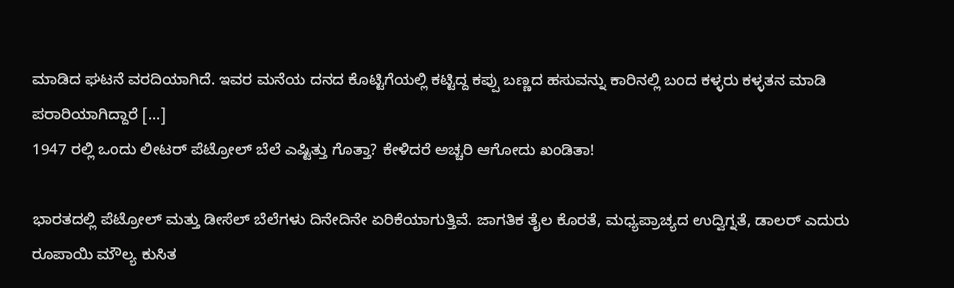ಮಾಡಿದ ಘಟನೆ ವರದಿಯಾಗಿದೆ. ಇವರ ಮನೆಯ ದನದ ಕೊಟ್ಟಿಗೆಯಲ್ಲಿ ಕಟ್ಟಿದ್ದ ಕಪ್ಪು ಬಣ್ಣದ ಹಸುವನ್ನು ಕಾರಿನಲ್ಲಿ ಬಂದ ಕಳ್ಳರು ಕಳ್ಳತನ ಮಾಡಿ ಪರಾರಿಯಾಗಿದ್ದಾರೆ […]
1947 ರಲ್ಲಿ ಒಂದು ಲೀಟರ್ ಪೆಟ್ರೋಲ್ ಬೆಲೆ ಎಷ್ಟಿತ್ತು ಗೊತ್ತಾ? ಕೇಳಿದರೆ ಅಚ್ಚರಿ ಆಗೋದು ಖಂಡಿತಾ!

ಭಾರತದಲ್ಲಿ ಪೆಟ್ರೋಲ್ ಮತ್ತು ಡೀಸೆಲ್ ಬೆಲೆಗಳು ದಿನೇದಿನೇ ಏರಿಕೆಯಾಗುತ್ತಿವೆ. ಜಾಗತಿಕ ತೈಲ ಕೊರತೆ, ಮಧ್ಯಪ್ರಾಚ್ಯದ ಉದ್ವಿಗ್ನತೆ, ಡಾಲರ್ ಎದುರು ರೂಪಾಯಿ ಮೌಲ್ಯ ಕುಸಿತ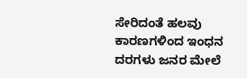ಸೇರಿದಂತೆ ಹಲವು ಕಾರಣಗಳಿಂದ ಇಂಧನ ದರಗಳು ಜನರ ಮೇಲೆ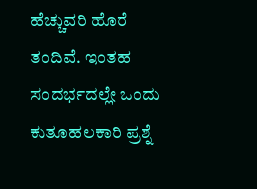ಹೆಚ್ಚುವರಿ ಹೊರೆ ತಂದಿವೆ. ಇಂತಹ ಸಂದರ್ಭದಲ್ಲೇ ಒಂದು ಕುತೂಹಲಕಾರಿ ಪ್ರಶ್ನೆ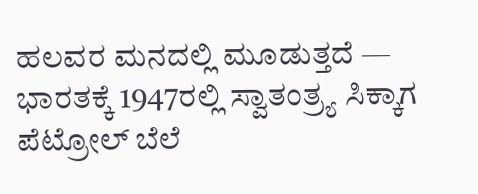ಹಲವರ ಮನದಲ್ಲಿ ಮೂಡುತ್ತದೆ — ಭಾರತಕ್ಕೆ 1947ರಲ್ಲಿ ಸ್ವಾತಂತ್ರ್ಯ ಸಿಕ್ಕಾಗ ಪೆಟ್ರೋಲ್ ಬೆಲೆ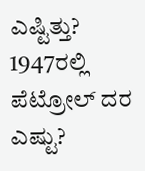ಎಷ್ಟಿತ್ತು? 1947ರಲ್ಲಿ ಪೆಟ್ರೋಲ್ ದರ ಎಷ್ಟು?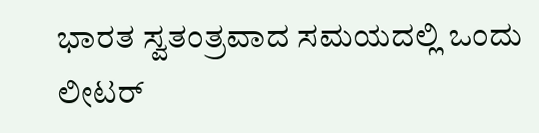ಭಾರತ ಸ್ವತಂತ್ರವಾದ ಸಮಯದಲ್ಲಿ ಒಂದು ಲೀಟರ್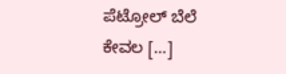ಪೆಟ್ರೋಲ್ ಬೆಲೆ ಕೇವಲ […]